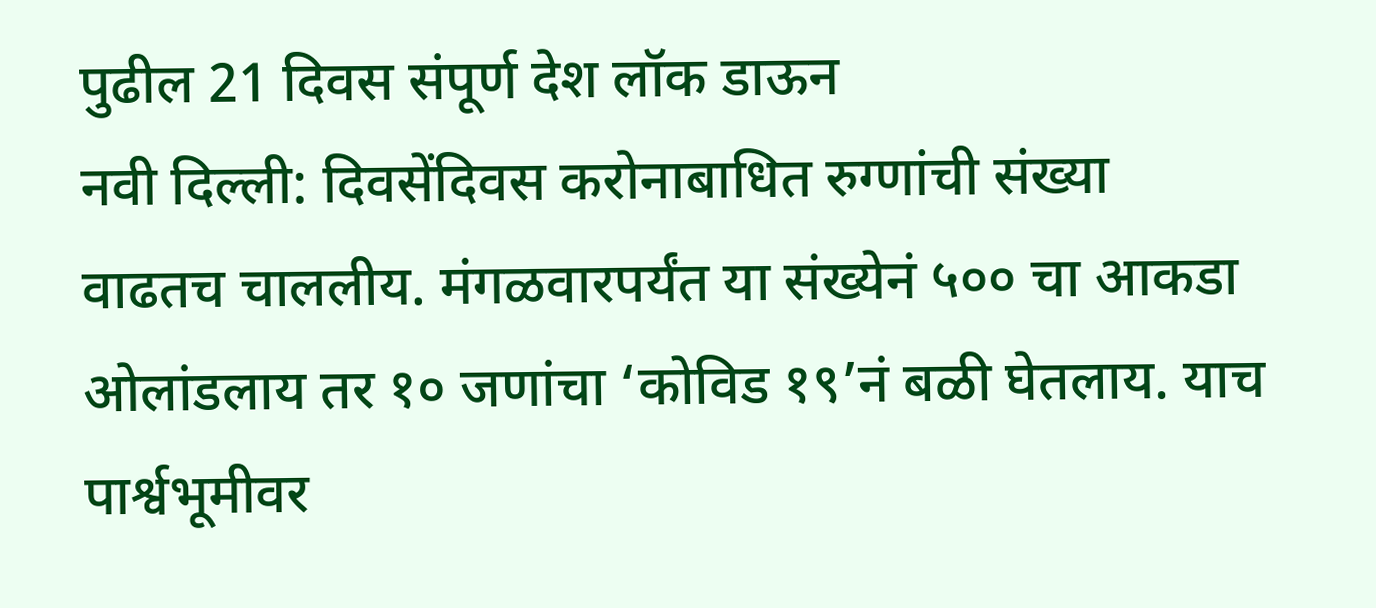पुढील 21 दिवस संपूर्ण देश लॉक डाऊन
नवी दिल्ली: दिवसेंदिवस करोनाबाधित रुग्णांची संख्या वाढतच चाललीय. मंगळवारपर्यंत या संख्येनं ५०० चा आकडा ओलांडलाय तर १० जणांचा ‘कोविड १९’नं बळी घेतलाय. याच पार्श्वभूमीवर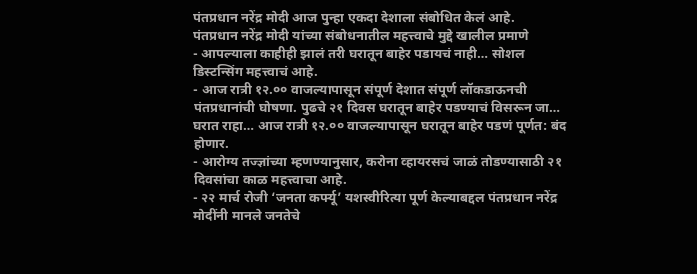पंतप्रधान नरेंद्र मोदी आज पुन्हा एकदा देशाला संबोधित केलं आहे.
पंतप्रधान नरेंद्र मोदी यांच्या संबोधनातील महत्त्वाचे मुद्दे खालील प्रमाणे
- आपल्याला काहीही झालं तरी घरातून बाहेर पडायचं नाही… सोशल डिस्टन्सिंग महत्त्वाचं आहे.
- आज रात्री १२.०० वाजल्यापासून संपूर्ण देशात संपूर्ण लॉकडाऊनची पंतप्रधानांची घोषणा. पुढचे २१ दिवस घरातून बाहेर पडण्याचं विसरून जा… घरात राहा… आज रात्री १२.०० वाजल्यापासून घरातून बाहेर पडणं पूर्णत: बंद होणार.
- आरोग्य तज्ज्ञांच्या म्हणण्यानुसार, करोना व्हायरसचं जाळं तोडण्यासाठी २१ दिवसांचा काळ महत्त्वाचा आहे.
- २२ मार्च रोजी ‘जनता कर्फ्यू’ यशस्वीरित्या पूर्ण केल्याबद्दल पंतप्रधान नरेंद्र मोदींनी मानले जनतेचे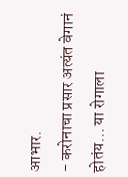आभार.
- करोनाचा प्रसार अत्यंत वेगानं होतंय… या रोगाला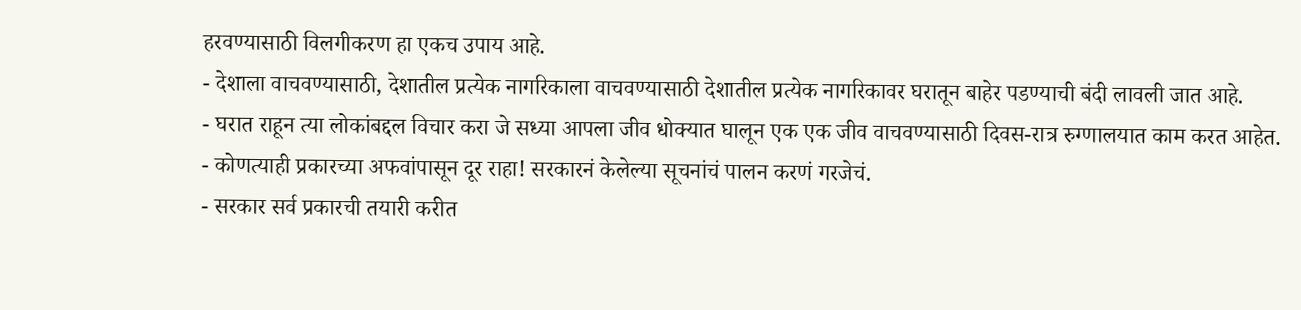हरवण्यासाठी विलगीकरण हा एकच उपाय आहे.
- देशाला वाचवण्यासाठी, देशातील प्रत्येक नागरिकाला वाचवण्यासाठी देशातील प्रत्येक नागरिकावर घरातून बाहेर पडण्याची बंदी लावली जात आहे.
- घरात राहून त्या लोकांबद्दल विचार करा जे सध्या आपला जीव धोक्यात घालून एक एक जीव वाचवण्यासाठी दिवस-रात्र रुग्णालयात काम करत आहेत.
- कोणत्याही प्रकारच्या अफवांपासून दूर राहा! सरकारनं केलेल्या सूचनांचं पालन करणं गरजेचं.
- सरकार सर्व प्रकारची तयारी करीत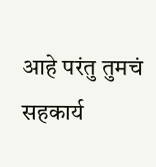आहे परंतु तुमचं सहकार्य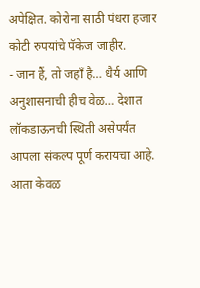अपेक्षित. कोरोना साठी पंधरा हजार कोटी रुपयांचे पॅकेज जाहीर.
- जान हैं, तो जहाँ है… धैर्य आणि अनुशासनाची हीच वेळ… देशात लॉकडाऊनची स्थिती असेपर्यंत आपला संकल्प पूर्ण करायचा आहे. आता केवळ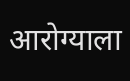आरोग्याला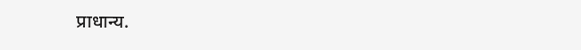प्राधान्य.